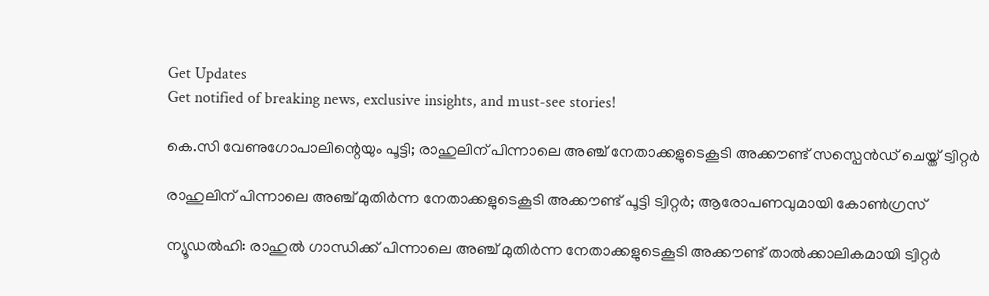Get Updates
Get notified of breaking news, exclusive insights, and must-see stories!

കെ.സി വേണുഗോപാലിന്റെയും പൂട്ടി; രാഹുലിന് പിന്നാലെ അഞ്ച് നേതാക്കളുടെകൂടി അക്കൗണ്ട് സസ്പെൻഡ് ചെയ്ത് ട്വിറ്റർ

രാഹുലിന് പിന്നാലെ അഞ്ച് മുതിർന്ന നേതാക്കളുടെകൂടി അക്കൗണ്ട് പൂട്ടി ട്വിറ്റർ; ആരോപണവുമായി കോൺഗ്രസ്

ന്യൂഡൽഹി: രാഹുൽ ഗാന്ധിക്ക് പിന്നാലെ അഞ്ച് മുതിർന്ന നേതാക്കളുടെകൂടി അക്കൗണ്ട് താൽക്കാലികമായി ട്വിറ്റർ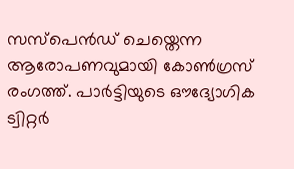സസ്‌പെൻഡ് ചെയ്തെന്ന ആരോപണവുമായി കോൺഗ്രസ് രംഗത്ത്. പാർട്ടിയുടെ ഔദ്യോഗിക ട്വിറ്റർ‌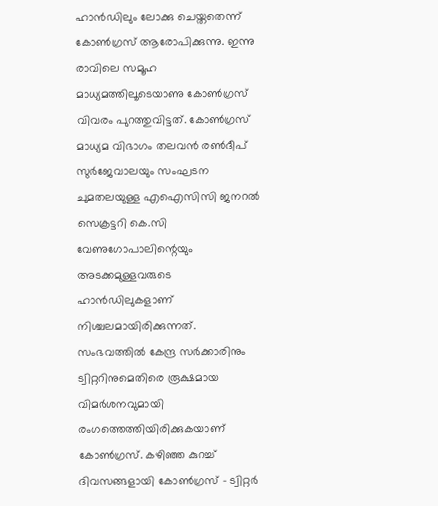ഹാൻഡിലും ലോക്കു ചെയ്തതെന്ന് കോൺഗ്രസ് ആരോപിക്കുന്നു. ഇന്നു രാവിലെ സമൂഹ മാധ്യമത്തിലൂടെയാണു കോൺഗ്രസ് വിവരം പുറത്തുവിട്ടത്. കോൺഗ്രസ് മാധ്യമ വിഭാഗം തലവൻ രൺദീപ് സുർജേവാലയും സംഘടന ചുമതലയുള്ള എഐസിസി ജനറൽ സെക്രട്ടറി കെ.സി വേണുഗോപാലിന്റെയും അടക്കമുള്ളവരുടെ ഹാൻഡിലുകളാണ് നിശ്ചലമായിരിക്കുന്നത്. സംഭവത്തിൽ കേന്ദ്ര സർക്കാരിനും ട്വിറ്ററിനുമെതിരെ രൂക്ഷമായ വിമർശനവുമായി രംഗത്തെത്തിയിരിക്കുകയാണ് കോൺഗ്രസ്. കഴിഞ്ഞ കുറച്ച് ദിവസങ്ങളായി കോൺഗ്രസ് - ട്വിറ്റർ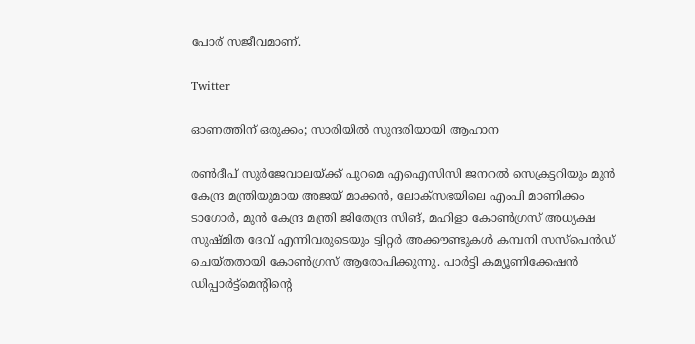പോര് സജീവമാണ്.

Twitter

ഓണത്തിന് ഒരുക്കം; സാരിയിൽ സുന്ദരിയായി ആഹാന

രൺദീപ് സുർജേവാലയ്ക്ക് പുറമെ എഐസിസി ജനറൽ സെക്രട്ടറിയും മുൻ കേന്ദ്ര മന്ത്രിയുമായ അജയ് മാക്കൻ, ലോക്‌സഭയിലെ എംപി മാണിക്കം ടാഗോർ, മുൻ കേന്ദ്ര മന്ത്രി ജിതേന്ദ്ര സിങ്, മഹിളാ കോൺഗ്രസ് അധ്യക്ഷ സുഷ്മിത ദേവ് എന്നിവരുടെയും ട്വിറ്റർ അക്കൗണ്ടുകൾ കമ്പനി സസ്‌പെൻഡ് ചെയ്തതായി കോൺഗ്രസ് ആരോപിക്കുന്നു. പാർട്ടി കമ്യൂണിക്കേഷൻ ഡിപ്പാർട്ട്‌മെന്റിന്റെ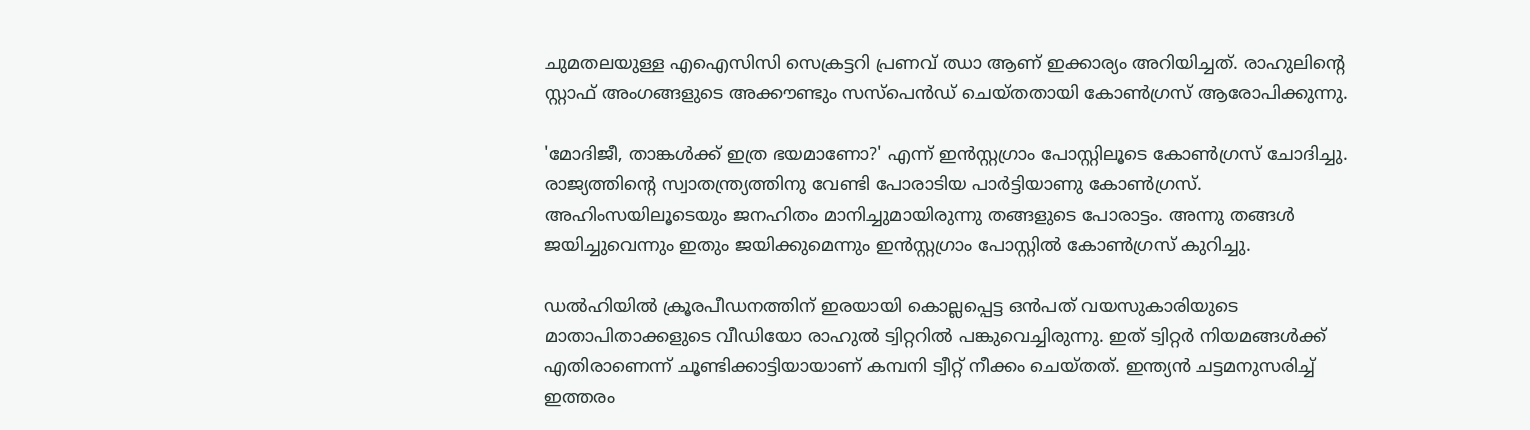ചുമതലയുള്ള എഐസിസി സെക്രട്ടറി പ്രണവ് ഝാ ആണ് ഇക്കാര്യം അറിയിച്ചത്. രാഹുലിന്റെ സ്റ്റാഫ് അംഗങ്ങളുടെ അക്കൗണ്ടും സസ്‌പെൻഡ് ചെയ്തതായി കോൺഗ്രസ് ആരോപിക്കുന്നു.

'മോദിജീ, താങ്കൾക്ക് ഇത്ര ഭയമാണോ?' എന്ന് ഇൻസ്റ്റഗ്രാം പോസ്റ്റിലൂടെ കോൺഗ്രസ് ചോദിച്ചു. രാജ്യത്തിന്റെ സ്വാതന്ത്ര്യത്തിനു വേണ്ടി പോരാടിയ പാർട്ടിയാണു കോൺഗ്രസ്. അഹിംസയിലൂടെയും ജനഹിതം മാനിച്ചുമായിരുന്നു തങ്ങളുടെ പോരാട്ടം. അന്നു തങ്ങൾ ജയിച്ചുവെന്നും ഇതും ജയിക്കുമെന്നും ഇൻസ്റ്റഗ്രാം പോസ്റ്റിൽ കോൺഗ്രസ് കുറിച്ചു.

ഡൽഹിയിൽ ക്രൂരപീഡനത്തിന് ഇരയായി കൊല്ലപ്പെട്ട ഒൻപത് വയസുകാരിയുടെ മാതാപിതാക്കളുടെ വീഡിയോ രാഹുൽ ട്വിറ്ററിൽ പങ്കുവെച്ചിരുന്നു. ഇത് ട്വിറ്റർ നിയമങ്ങൾക്ക് എതിരാണെന്ന് ചൂണ്ടിക്കാട്ടിയായാണ് കമ്പനി ട്വീറ്റ് നീക്കം ചെയ്തത്. ഇന്ത്യൻ ചട്ടമനുസരിച്ച് ഇത്തരം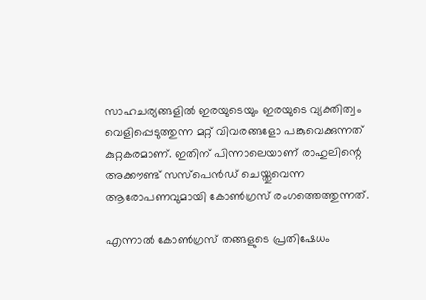സാഹചര്യങ്ങളിൽ ഇരയുടെയും ഇരയുടെ വ്യക്തിത്വം വെളിപ്പെടുത്തുന്ന മറ്റ് വിവരങ്ങളോ പങ്കുവെക്കുന്നത് കുറ്റകരമാണ്. ഇതിന് പിന്നാലെയാണ് രാഹുലിന്റെ അക്കൗണ്ട് സസ്‌പെൻഡ് ചെയ്തുവെന്ന ആരോപണവുമായി കോൺഗ്രസ് രംഗത്തെത്തുന്നത്.

എന്നാൽ കോൺഗ്രസ് തങ്ങളുടെ പ്രതിഷേധം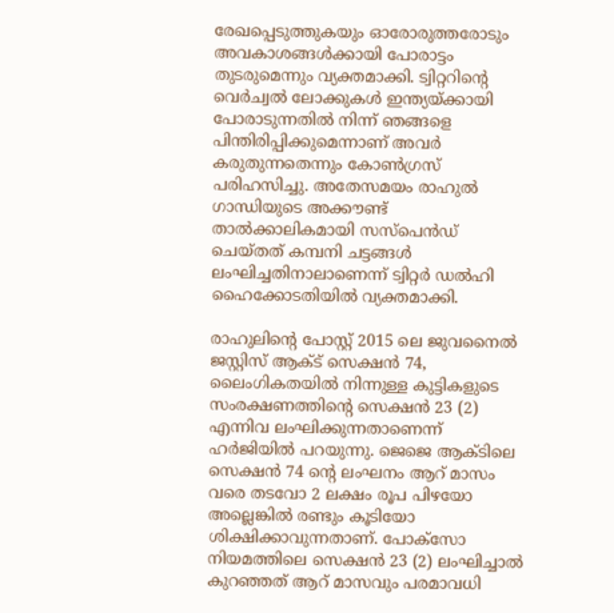രേഖപ്പെടുത്തുകയും ഓരോരുത്തരോടും അവകാശങ്ങൾക്കായി പോരാട്ടം തുടരുമെന്നും വ്യക്തമാക്കി. ട്വിറ്ററിന്റെ വെർച്വൽ ലോക്കുകൾ ഇന്ത്യയ്ക്കായി പോരാടുന്നതിൽ നിന്ന് ഞങ്ങളെ പിന്തിരിപ്പിക്കുമെന്നാണ് അവർ കരുതുന്നതെന്നും കോൺഗ്രസ് പരിഹസിച്ചു. അതേസമയം രാഹുൽ ഗാന്ധിയുടെ അക്കൗണ്ട് താൽക്കാലികമായി സസ്‌പെൻഡ് ചെയ്തത് കമ്പനി ചട്ടങ്ങൾ ലംഘിച്ചതിനാലാണെന്ന് ട്വിറ്റർ ഡൽഹി ഹൈക്കോടതിയിൽ വ്യക്തമാക്കി.

രാഹുലിന്റെ പോസ്റ്റ് 2015 ലെ ജുവനൈൽ ജസ്റ്റിസ് ആക്ട് സെക്ഷൻ 74, ലൈംഗികതയിൽ നിന്നുള്ള കുട്ടികളുടെ സംരക്ഷണത്തിന്റെ സെക്ഷൻ 23 (2) എന്നിവ ലംഘിക്കുന്നതാണെന്ന് ഹർജിയിൽ പറയുന്നു. ജെജെ ആക്ടിലെ സെക്ഷൻ 74 ന്റെ ലംഘനം ആറ് മാസം വരെ തടവോ 2 ലക്ഷം രൂപ പിഴയോ അല്ലെങ്കിൽ രണ്ടും കൂടിയോ ശിക്ഷിക്കാവുന്നതാണ്. പോക്‌സോ നിയമത്തിലെ സെക്ഷൻ 23 (2) ലംഘിച്ചാൽ കുറഞ്ഞത് ആറ് മാസവും പരമാവധി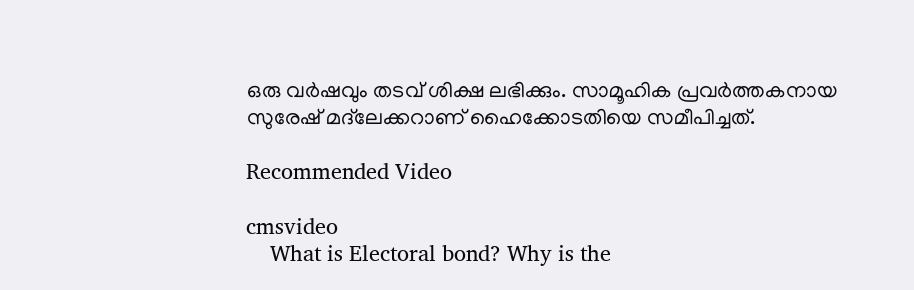ഒരു വർഷവും തടവ് ശിക്ഷ ലഭിക്കും. സാമൂഹിക പ്രവർത്തകനായ സുരേഷ് മദ്‌ലേക്കറാണ് ഹൈക്കോടതിയെ സമീപിച്ചത്.

Recommended Video

cmsvideo
    What is Electoral bond? Why is the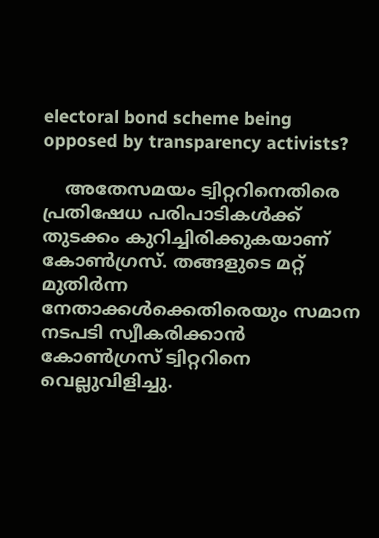electoral bond scheme being opposed by transparency activists?

    അതേസമയം ട്വിറ്ററിനെതിരെ പ്രതിഷേധ പരിപാടികൾക്ക് തുടക്കം കുറിച്ചിരിക്കുകയാണ് കോൺഗ്രസ്. തങ്ങളുടെ മറ്റ് മുതിർന്ന നേതാക്കൾക്കെതിരെയും സമാന നടപടി സ്വീകരിക്കാൻ കോൺഗ്രസ് ട്വിറ്ററിനെ വെല്ലുവിളിച്ചു.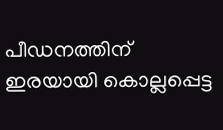പീഡനത്തിന് ഇരയായി കൊല്ലപ്പെട്ട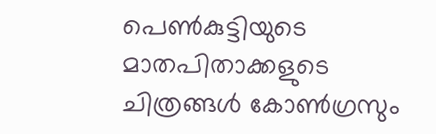പെൺകുട്ടിയുടെ മാതപിതാക്കളുടെ ചിത്രങ്ങൾ കോൺഗ്രസും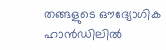തങ്ങളുടെ ഔദ്യോഗിക ഹാൻഡിലിൽ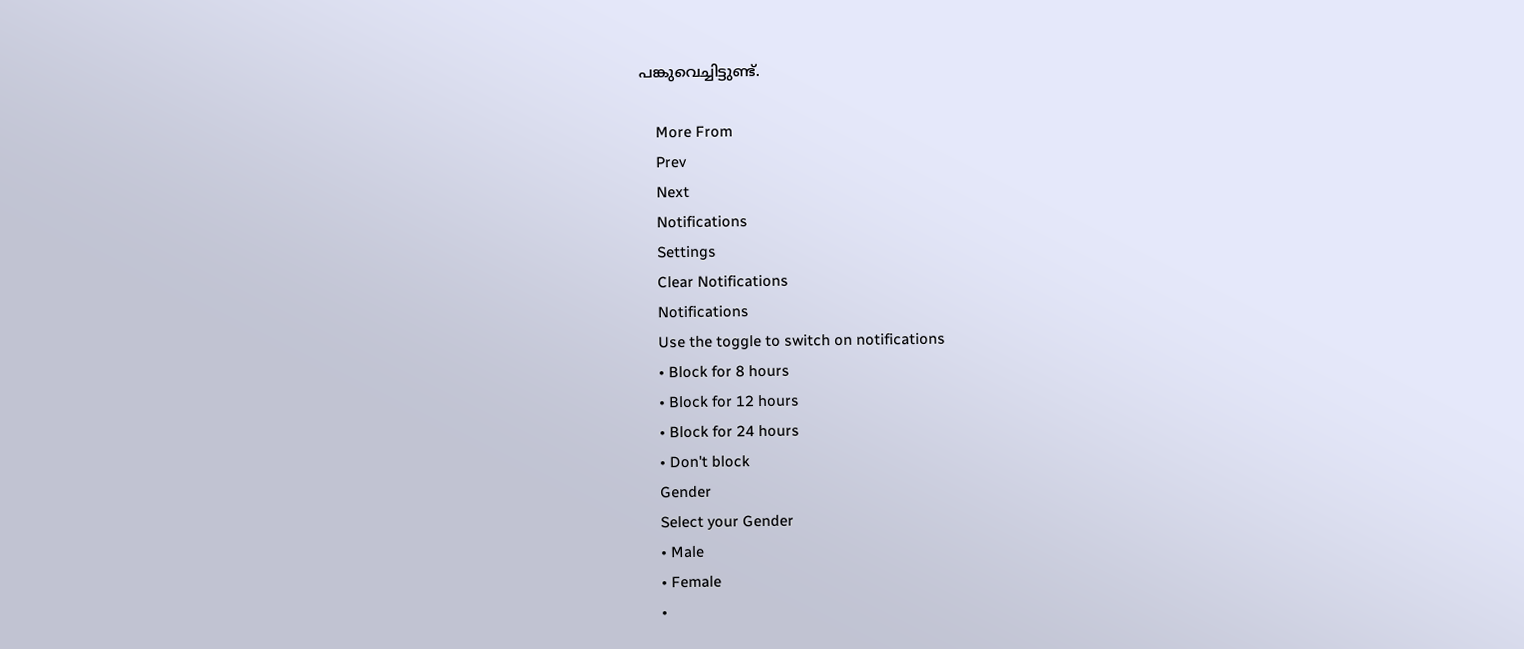പങ്കുവെച്ചിട്ടുണ്ട്.

    More From
    Prev
    Next
    Notifications
    Settings
    Clear Notifications
    Notifications
    Use the toggle to switch on notifications
    • Block for 8 hours
    • Block for 12 hours
    • Block for 24 hours
    • Don't block
    Gender
    Select your Gender
    • Male
    • Female
    •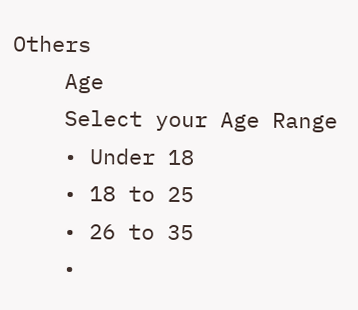Others
    Age
    Select your Age Range
    • Under 18
    • 18 to 25
    • 26 to 35
    •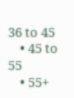36 to 45
    • 45 to 55
    • 55+